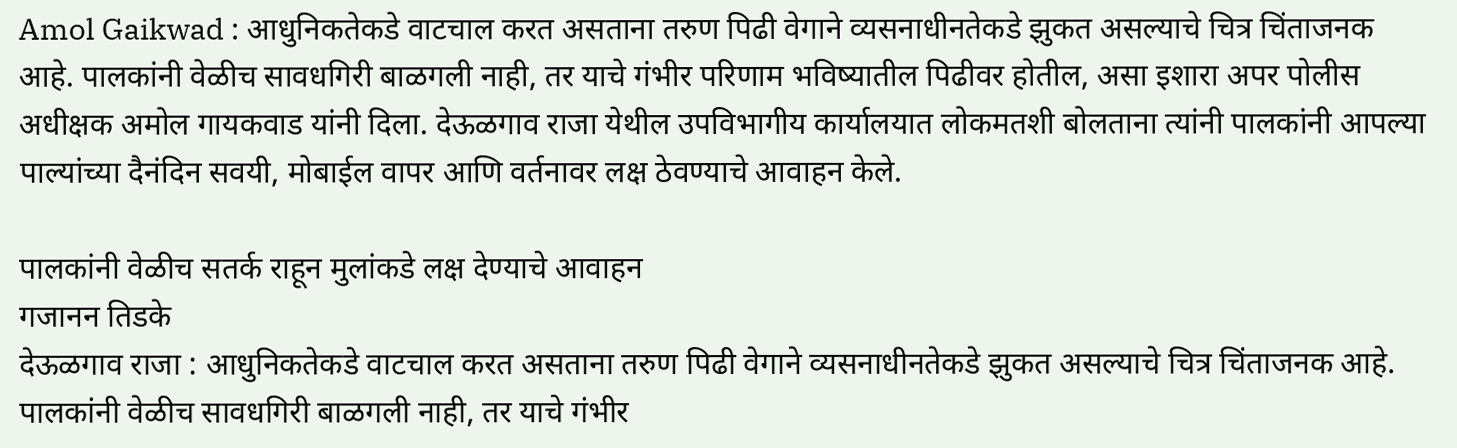Amol Gaikwad : आधुनिकतेकडे वाटचाल करत असताना तरुण पिढी वेगाने व्यसनाधीनतेकडे झुकत असल्याचे चित्र चिंताजनक आहे. पालकांनी वेळीच सावधगिरी बाळगली नाही, तर याचे गंभीर परिणाम भविष्यातील पिढीवर होतील, असा इशारा अपर पोलीस अधीक्षक अमोल गायकवाड यांनी दिला. देऊळगाव राजा येथील उपविभागीय कार्यालयात लोकमतशी बोलताना त्यांनी पालकांनी आपल्या पाल्यांच्या दैनंदिन सवयी, मोबाईल वापर आणि वर्तनावर लक्ष ठेवण्याचे आवाहन केले.

पालकांनी वेळीच सतर्क राहून मुलांकडे लक्ष देण्याचे आवाहन
गजानन तिडके
देऊळगाव राजा : आधुनिकतेकडे वाटचाल करत असताना तरुण पिढी वेगाने व्यसनाधीनतेकडे झुकत असल्याचे चित्र चिंताजनक आहे. पालकांनी वेळीच सावधगिरी बाळगली नाही, तर याचे गंभीर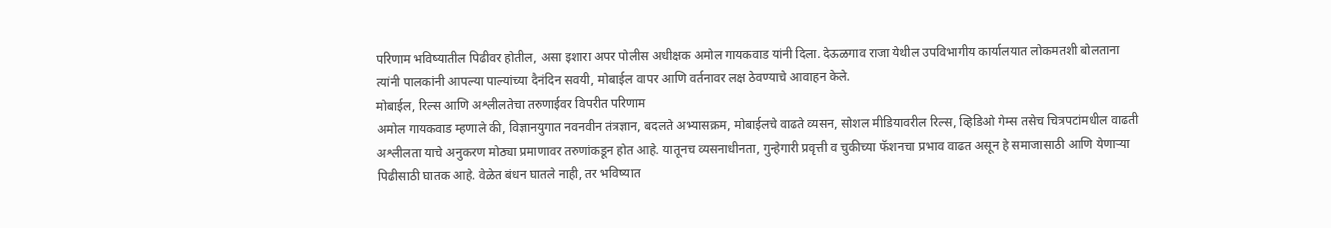परिणाम भविष्यातील पिढीवर होतील, असा इशारा अपर पोलीस अधीक्षक अमोल गायकवाड यांनी दिला. देऊळगाव राजा येथील उपविभागीय कार्यालयात लोकमतशी बोलताना त्यांनी पालकांनी आपल्या पाल्यांच्या दैनंदिन सवयी, मोबाईल वापर आणि वर्तनावर लक्ष ठेवण्याचे आवाहन केले.
मोबाईल, रिल्स आणि अश्लीलतेचा तरुणाईवर विपरीत परिणाम
अमोल गायकवाड म्हणाले की, विज्ञानयुगात नवनवीन तंत्रज्ञान, बदलते अभ्यासक्रम, मोबाईलचे वाढते व्यसन, सोशल मीडियावरील रिल्स, व्हिडिओ गेम्स तसेच चित्रपटांमधील वाढती अश्लीलता याचे अनुकरण मोठ्या प्रमाणावर तरुणांकडून होत आहे. यातूनच व्यसनाधीनता, गुन्हेगारी प्रवृत्ती व चुकीच्या फॅशनचा प्रभाव वाढत असून हे समाजासाठी आणि येणाऱ्या पिढीसाठी घातक आहे. वेळेत बंधन घातले नाही, तर भविष्यात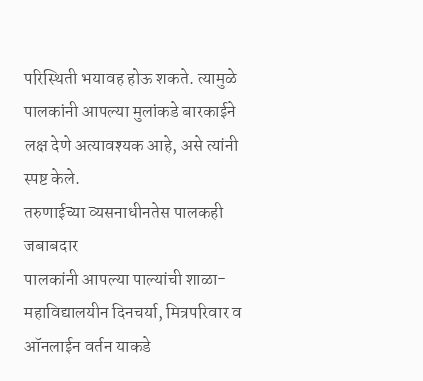परिस्थिती भयावह होऊ शकते. त्यामुळे पालकांनी आपल्या मुलांकडे बारकाईने लक्ष देणे अत्यावश्यक आहे, असे त्यांनी स्पष्ट केले.
तरुणाईच्या व्यसनाधीनतेस पालकही जबाबदार
पालकांनी आपल्या पाल्यांची शाळा-महाविद्यालयीन दिनचर्या, मित्रपरिवार व ऑनलाईन वर्तन याकडे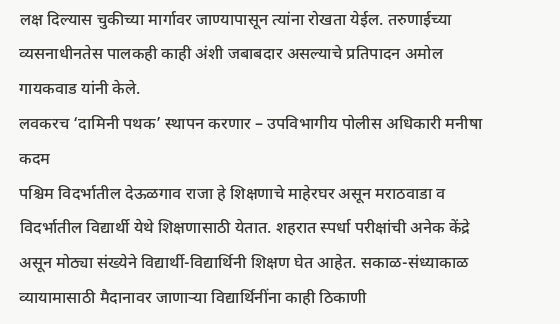लक्ष दिल्यास चुकीच्या मार्गावर जाण्यापासून त्यांना रोखता येईल. तरुणाईच्या व्यसनाधीनतेस पालकही काही अंशी जबाबदार असल्याचे प्रतिपादन अमोल गायकवाड यांनी केले.
लवकरच ‘दामिनी पथक’ स्थापन करणार – उपविभागीय पोलीस अधिकारी मनीषा कदम
पश्चिम विदर्भातील देऊळगाव राजा हे शिक्षणाचे माहेरघर असून मराठवाडा व विदर्भातील विद्यार्थी येथे शिक्षणासाठी येतात. शहरात स्पर्धा परीक्षांची अनेक केंद्रे असून मोठ्या संख्येने विद्यार्थी-विद्यार्थिनी शिक्षण घेत आहेत. सकाळ-संध्याकाळ व्यायामासाठी मैदानावर जाणाऱ्या विद्यार्थिनींना काही ठिकाणी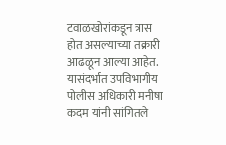टवाळखोरांकडून त्रास होत असल्याच्या तक्रारी आढळून आल्या आहेत.
यासंदर्भात उपविभागीय पोलीस अधिकारी मनीषा कदम यांनी सांगितले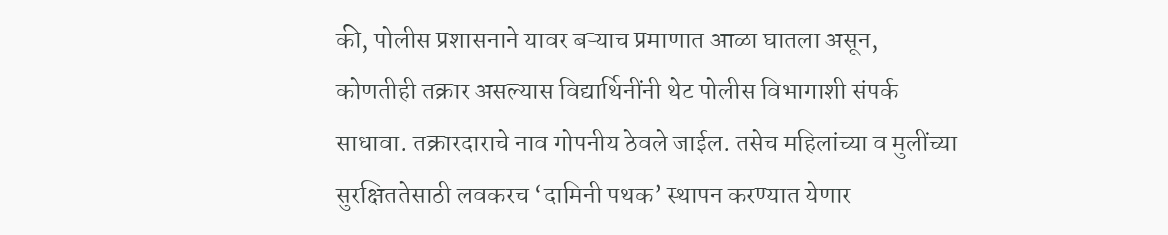की, पोलीस प्रशासनाने यावर बऱ्याच प्रमाणात आळा घातला असून, कोणतीही तक्रार असल्यास विद्यार्थिनींनी थेट पोलीस विभागाशी संपर्क साधावा. तक्रारदाराचे नाव गोपनीय ठेवले जाईल. तसेच महिलांच्या व मुलींच्या सुरक्षिततेसाठी लवकरच ‘दामिनी पथक’ स्थापन करण्यात येणार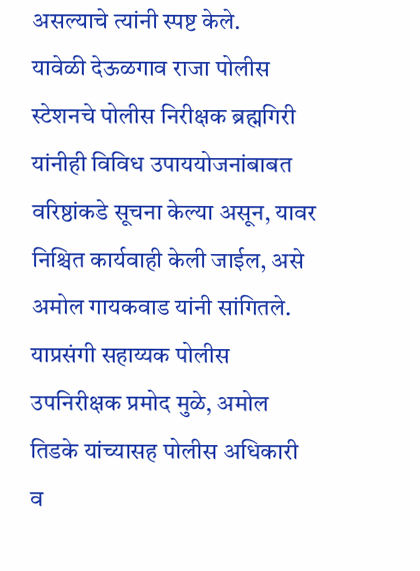असल्याचे त्यांनी स्पष्ट केले.
यावेळी देऊळगाव राजा पोलीस स्टेशनचे पोलीस निरीक्षक ब्रह्मगिरी यांनीही विविध उपाययोजनांबाबत वरिष्ठांकडे सूचना केल्या असून, यावर निश्चित कार्यवाही केली जाईल, असे अमोल गायकवाड यांनी सांगितले. याप्रसंगी सहाय्यक पोलीस उपनिरीक्षक प्रमोद मुळे, अमोल तिडके यांच्यासह पोलीस अधिकारी व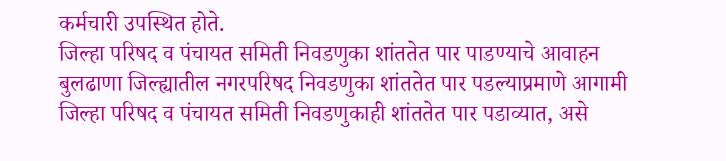कर्मचारी उपस्थित होते.
जिल्हा परिषद व पंचायत समिती निवडणुका शांततेत पार पाडण्याचे आवाहन
बुलढाणा जिल्ह्यातील नगरपरिषद निवडणुका शांततेत पार पडल्याप्रमाणे आगामी जिल्हा परिषद व पंचायत समिती निवडणुकाही शांततेत पार पडाव्यात, असे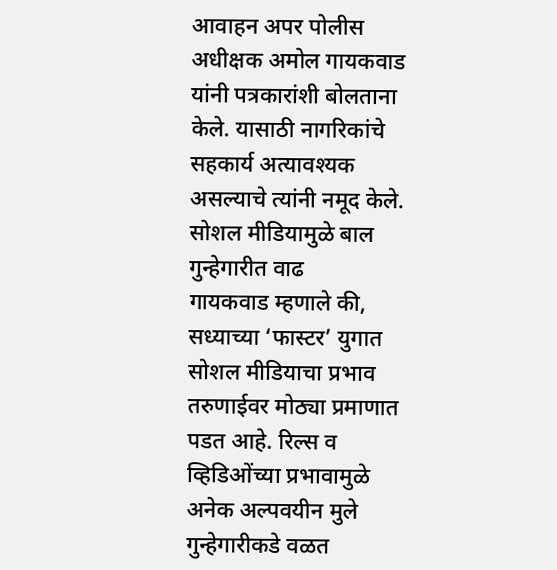आवाहन अपर पोलीस अधीक्षक अमोल गायकवाड यांनी पत्रकारांशी बोलताना केले. यासाठी नागरिकांचे सहकार्य अत्यावश्यक असल्याचे त्यांनी नमूद केले.
सोशल मीडियामुळे बाल गुन्हेगारीत वाढ
गायकवाड म्हणाले की, सध्याच्या ‘फास्टर’ युगात सोशल मीडियाचा प्रभाव तरुणाईवर मोठ्या प्रमाणात पडत आहे. रिल्स व व्हिडिओंच्या प्रभावामुळे अनेक अल्पवयीन मुले गुन्हेगारीकडे वळत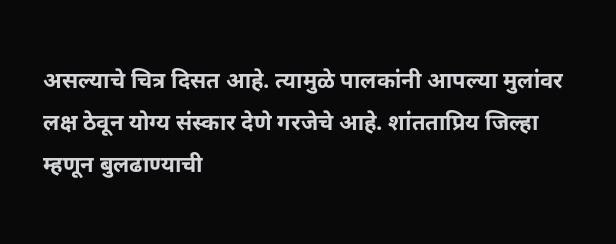असल्याचे चित्र दिसत आहे. त्यामुळे पालकांनी आपल्या मुलांवर लक्ष ठेवून योग्य संस्कार देणे गरजेचे आहे. शांतताप्रिय जिल्हा म्हणून बुलढाण्याची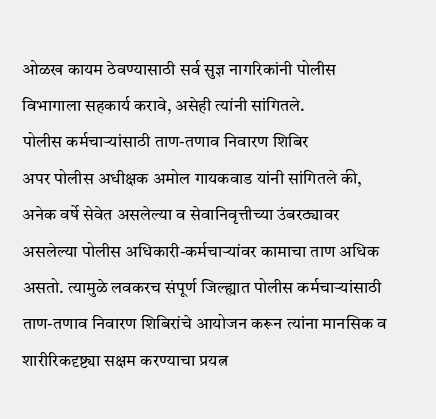ओळख कायम ठेवण्यासाठी सर्व सुज्ञ नागरिकांनी पोलीस विभागाला सहकार्य करावे, असेही त्यांनी सांगितले.
पोलीस कर्मचाऱ्यांसाठी ताण-तणाव निवारण शिबिर
अपर पोलीस अधीक्षक अमोल गायकवाड यांनी सांगितले की, अनेक वर्षे सेवेत असलेल्या व सेवानिवृत्तीच्या उंबरठ्यावर असलेल्या पोलीस अधिकारी-कर्मचाऱ्यांवर कामाचा ताण अधिक असतो. त्यामुळे लवकरच संपूर्ण जिल्ह्यात पोलीस कर्मचाऱ्यांसाठी ताण-तणाव निवारण शिबिरांचे आयोजन करून त्यांना मानसिक व शारीरिकदृष्ट्या सक्षम करण्याचा प्रयत्न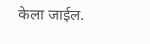केला जाईल.